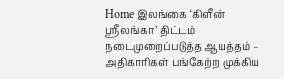Home இலங்கை ‘கிளீன் ஸ்ரீலங்கா’ திட்டம் நடைமுறைப்படுத்த ஆயத்தம் – அதிகாரிகள் பங்கேற்ற முக்கிய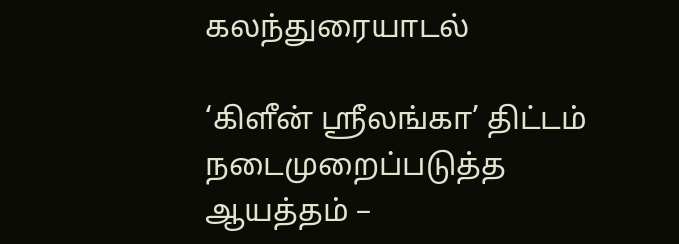கலந்துரையாடல்

‘கிளீன் ஸ்ரீலங்கா’ திட்டம் நடைமுறைப்படுத்த ஆயத்தம் –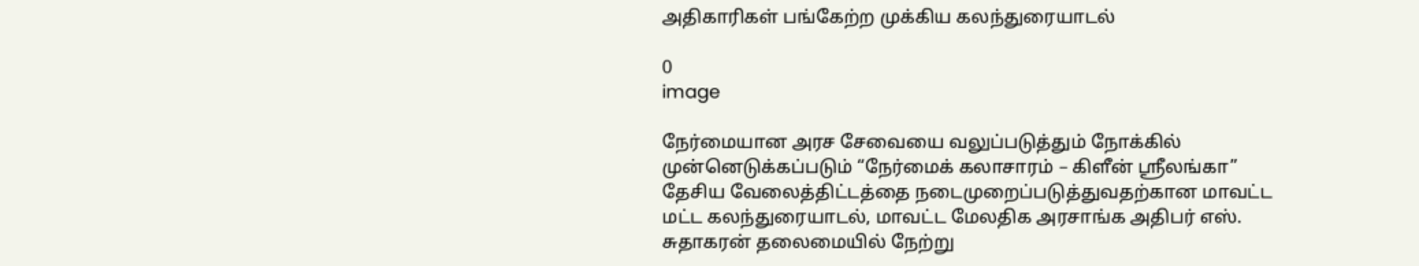அதிகாரிகள் பங்கேற்ற முக்கிய கலந்துரையாடல்

0
image

நேர்மையான அரச சேவையை வலுப்படுத்தும் நோக்கில் முன்னெடுக்கப்படும் “நேர்மைக் கலாசாரம் – கிளீன் ஸ்ரீலங்கா” தேசிய வேலைத்திட்டத்தை நடைமுறைப்படுத்துவதற்கான மாவட்ட மட்ட கலந்துரையாடல், மாவட்ட மேலதிக அரசாங்க அதிபர் எஸ். சுதாகரன் தலைமையில் நேற்று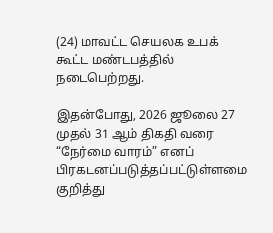(24) மாவட்ட செயலக உபக் கூட்ட மண்டபத்தில் நடைபெற்றது.

இதன்போது, 2026 ஜூலை 27 முதல் 31 ஆம் திகதி வரை “நேர்மை வாரம்” எனப் பிரகடனப்படுத்தப்பட்டுள்ளமை குறித்து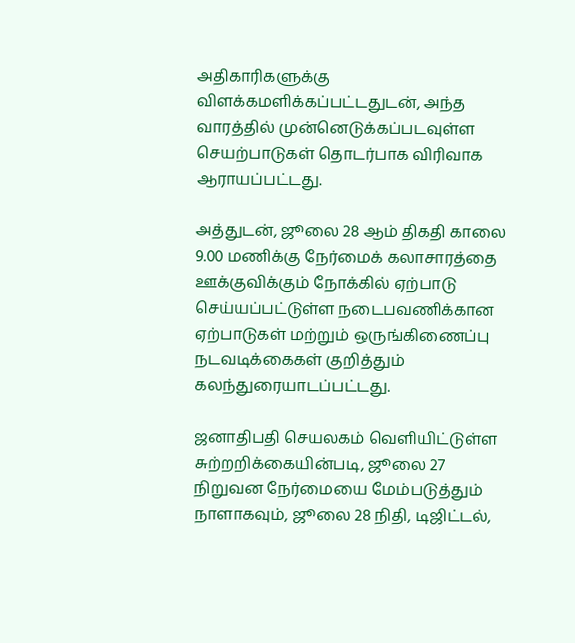அதிகாரிகளுக்கு விளக்கமளிக்கப்பட்டதுடன், அந்த வாரத்தில் முன்னெடுக்கப்படவுள்ள செயற்பாடுகள் தொடர்பாக விரிவாக ஆராயப்பட்டது.

அத்துடன், ஜூலை 28 ஆம் திகதி காலை 9.00 மணிக்கு நேர்மைக் கலாசாரத்தை ஊக்குவிக்கும் நோக்கில் ஏற்பாடு செய்யப்பட்டுள்ள நடைபவணிக்கான ஏற்பாடுகள் மற்றும் ஒருங்கிணைப்பு நடவடிக்கைகள் குறித்தும் கலந்துரையாடப்பட்டது.

ஜனாதிபதி செயலகம் வெளியிட்டுள்ள சுற்றறிக்கையின்படி, ஜூலை 27 நிறுவன நேர்மையை மேம்படுத்தும் நாளாகவும், ஜூலை 28 நிதி, டிஜிட்டல்,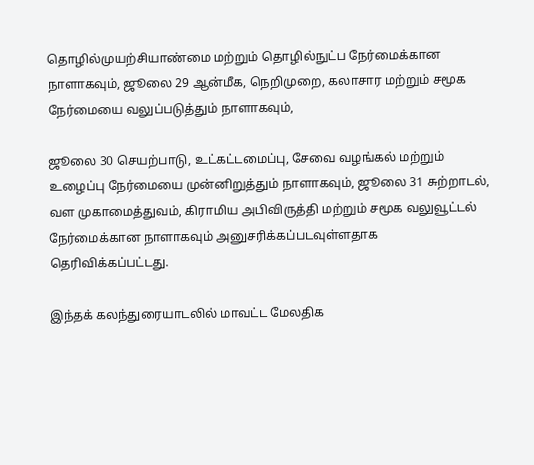தொழில்முயற்சியாண்மை மற்றும் தொழில்நுட்ப நேர்மைக்கான நாளாகவும், ஜூலை 29 ஆன்மீக, நெறிமுறை, கலாசார மற்றும் சமூக நேர்மையை வலுப்படுத்தும் நாளாகவும்,

ஜூலை 30 செயற்பாடு, உட்கட்டமைப்பு, சேவை வழங்கல் மற்றும் உழைப்பு நேர்மையை முன்னிறுத்தும் நாளாகவும், ஜூலை 31 சுற்றாடல், வள முகாமைத்துவம், கிராமிய அபிவிருத்தி மற்றும் சமூக வலுவூட்டல் நேர்மைக்கான நாளாகவும் அனுசரிக்கப்படவுள்ளதாக தெரிவிக்கப்பட்டது.

இந்தக் கலந்துரையாடலில் மாவட்ட மேலதிக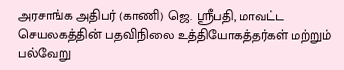அரசாங்க அதிபர் (காணி) ஜெ. ஸ்ரீபதி, மாவட்ட செயலகத்தின் பதவிநிலை உத்தியோகத்தர்கள் மற்றும் பல்வேறு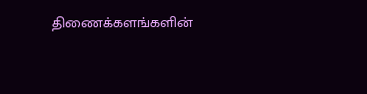திணைக்களங்களின்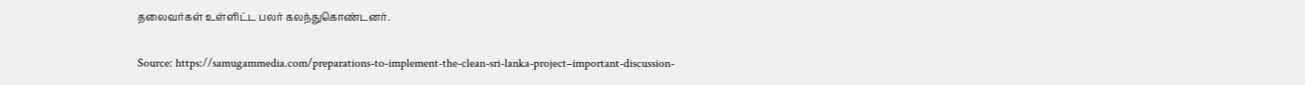தலைவர்கள் உள்ளிட்ட பலர் கலந்துகொண்டனர்.

Source: https://samugammedia.com/preparations-to-implement-the-clean-sri-lanka-project–important-discussion-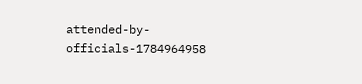attended-by-officials-1784964958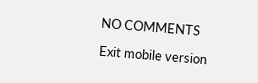NO COMMENTS

Exit mobile version